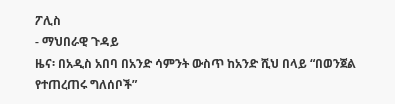ፖሊስ
- ማህበራዊ ጉዳይ
ዜና፡ በአዲስ አበባ በአንድ ሳምንት ውስጥ ከአንድ ሺህ በላይ “በወንጀል የተጠረጠሩ ግለሰቦች”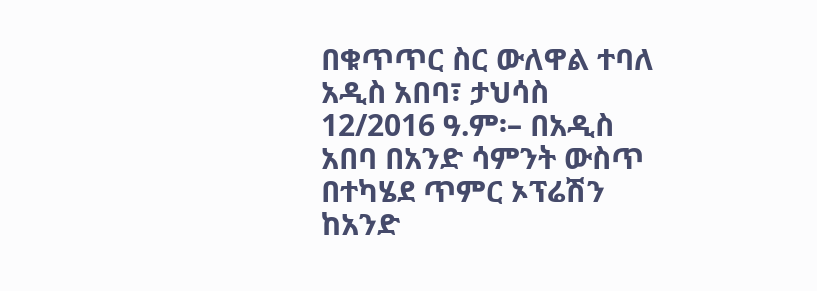በቁጥጥር ስር ውለዋል ተባለ
አዲስ አበባ፣ ታህሳስ 12/2016 ዓ.ም፡– በአዲስ አበባ በአንድ ሳምንት ውስጥ በተካሄደ ጥምር ኦፕሬሽን ከአንድ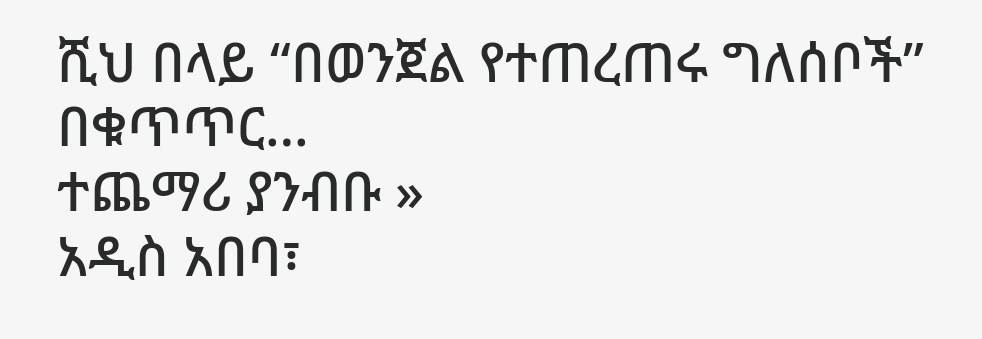ሺህ በላይ “በወንጀል የተጠረጠሩ ግለሰቦች” በቁጥጥር…
ተጨማሪ ያንብቡ »
አዲስ አበባ፣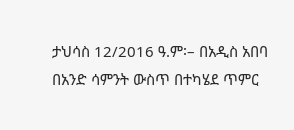ታህሳስ 12/2016 ዓ.ም፡– በአዲስ አበባ በአንድ ሳምንት ውስጥ በተካሄደ ጥምር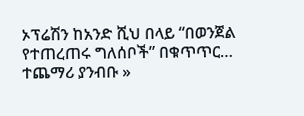ኦፕሬሽን ከአንድ ሺህ በላይ “በወንጀል የተጠረጠሩ ግለሰቦች” በቁጥጥር…
ተጨማሪ ያንብቡ »